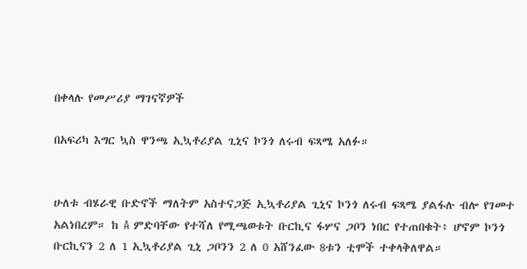በቀላሉ የመሥሪያ ማገናኛዎች

በአፍሪካ እግር ኳስ ዋንጫ ኢኳቶሪያል ጊኒና ኮንጎ ለሩብ ፍጻሜ አለፉ።


ሁለቱ ብሄራዊ ቡድኖች ማለትም አስተናጋጅ ኢኳቶሪያል ጊኒና ኮንጎ ለሩብ ፍጻሜ ያልፋሉ ብሎ የገመተ አልነበረም። ከ A ምድባቸው የተሻለ የሚጫወቱት ቡርኪና ፋሦና ጋቦን ነበር የተጠበቁት፥ ሆኖም ኮንጎ ቡርኪናን 2 ለ 1 ኢኳቶሪያል ጊኒ ጋቦንን 2 ለ 0 አሸንፈው 8ቱን ቲሞች ተቀላቅለዋል።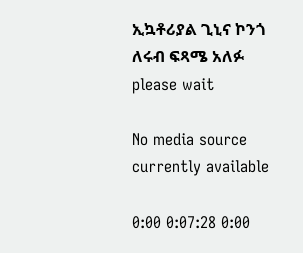ኢኳቶሪያል ጊኒና ኮንጎ ለሩብ ፍጻሜ አለፉ
please wait

No media source currently available

0:00 0:07:28 0:00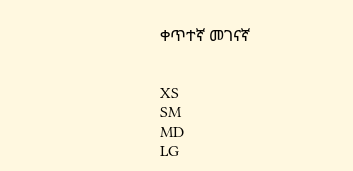ቀጥተኛ መገናኛ


XS
SM
MD
LG